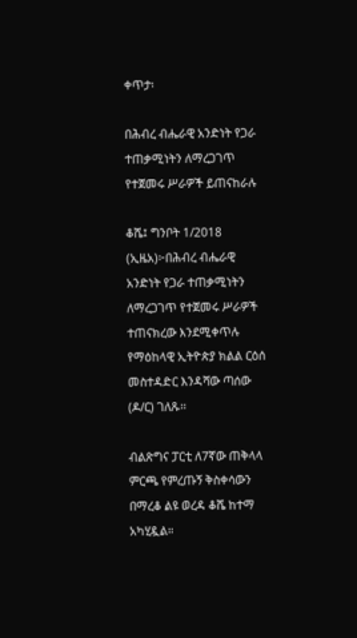ቀጥታ፡

በሕብረ ብሔራዊ አንድነት የጋራ ተጠቃሚነትን ለማረጋገጥ የተጀመሩ ሥራዎች ይጠናከራሉ

ቆሼ፤ ግንቦት 1/2018 (ኢዜአ)፦በሕብረ ብሔራዊ አንድነት የጋራ ተጠቃሚነትን ለማረጋገጥ የተጀመሩ ሥራዎች ተጠናክረው እንደሚቀጥሉ የማዕከላዊ ኢትዮጵያ ክልል ርዕሰ መስተዳድር እንዳሻው ጣሰው (ዶ/ር) ገለጹ፡፡

ብልጽግና ፓርቲ ለ7ኛው ጠቅላላ ምርጫ የምረጡኝ ቅስቀሳውን በማረቆ ልዩ ወረዳ ቆሼ ከተማ አካሂዷል።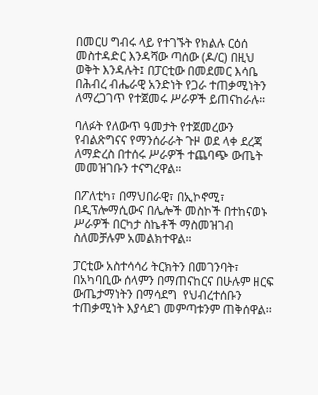በመርሀ ግብሩ ላይ የተገኙት የክልሉ ርዕሰ መስተዳድር እንዳሻው ጣሰው (ዶ/ር) በዚህ ወቅት እንዳሉት፤ በፓርቲው በመደመር እሳቤ በሕብረ ብሔራዊ አንድነት የጋራ ተጠቃሚነትን ለማረጋገጥ የተጀመሩ ሥራዎች ይጠናከራሉ።

ባለፉት የለውጥ ዓመታት የተጀመረውን የብልጽግናና የማንሰራራት ጉዞ ወደ ላቀ ደረጃ ለማድረስ በተሰሩ ሥራዎች ተጨባጭ ውጤት መመዝገቡን ተናግረዋል።

በፖለቲካ፣ በማህበራዊ፣ በኢኮኖሚ፣ በዲፕሎማሲውና በሌሎች መስኮች በተከናወኑ ሥራዎች በርካታ ስኬቶች ማስመዝገብ ስለመቻሉም አመልክተዋል።

ፓርቲው አስተሳሳሪ ትርክትን በመገንባት፣ በአካባቢው ሰላምን በማጠናከርና በሁሉም ዘርፍ ውጤታማነትን በማሳደግ  የህብረተሰቡን ተጠቃሚነት እያሳደገ መምጣቱንም ጠቅሰዋል፡፡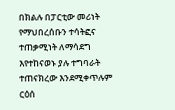በክልሉ በፓርቲው መሪነት የማህበረሰቡን ተሳትፎና ተጠቃሚነት ለማሳደግ እየተከናወኑ ያሉ ተግባራት ተጠናክረው እንደሚቀጥሉም ርዕሰ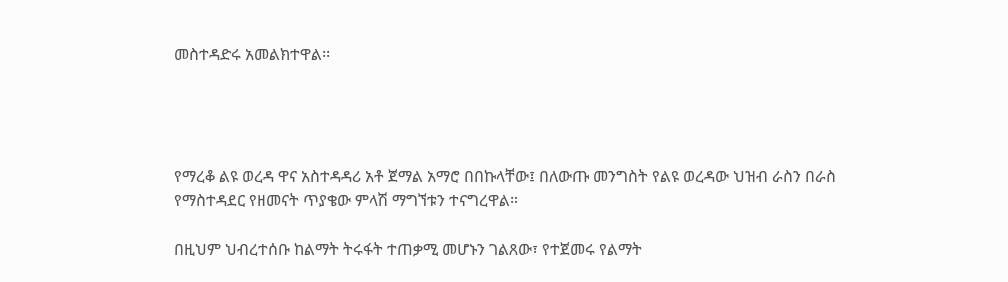መስተዳድሩ አመልክተዋል፡፡




የማረቆ ልዩ ወረዳ ዋና አስተዳዳሪ አቶ ጀማል አማሮ በበኩላቸው፤ በለውጡ መንግስት የልዩ ወረዳው ህዝብ ራስን በራስ የማስተዳደር የዘመናት ጥያቄው ምላሽ ማግኘቱን ተናግረዋል።

በዚህም ህብረተሰቡ ከልማት ትሩፋት ተጠቃሚ መሆኑን ገልጸው፣ የተጀመሩ የልማት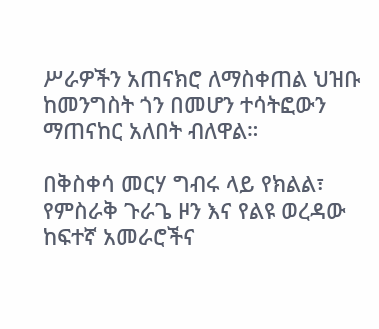ሥራዎችን አጠናክሮ ለማስቀጠል ህዝቡ ከመንግስት ጎን በመሆን ተሳትፎውን ማጠናከር አለበት ብለዋል።

በቅስቀሳ መርሃ ግብሩ ላይ የክልል፣ የምስራቅ ጉራጌ ዞን እና የልዩ ወረዳው ከፍተኛ አመራሮችና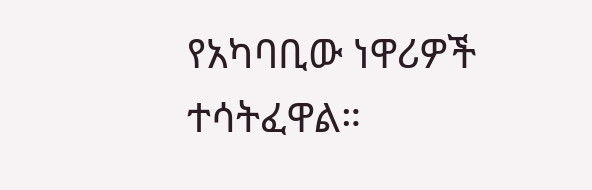የአካባቢው ነዋሪዎች ተሳትፈዋል።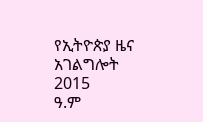የኢትዮጵያ ዜና አገልግሎት
2015
ዓ.ም